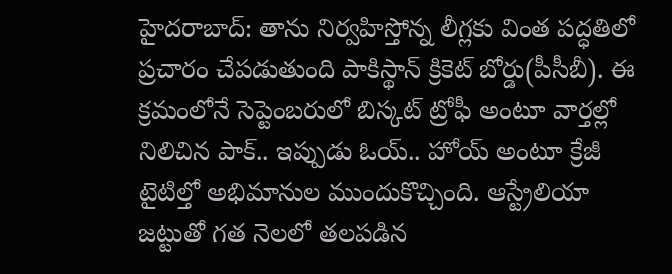హైదరాబాద్: తాను నిర్వహిస్తోన్న లీగ్లకు వింత పద్ధతిలో ప్రచారం చేపడుతుంది పాకిస్థాన్ క్రికెట్ బోర్డు(పీసీబీ). ఈ క్రమంలోనే సెప్టెంబరులో బిస్కట్ ట్రోఫీ అంటూ వార్తల్లో నిలిచిన పాక్.. ఇప్పుడు ఓయ్.. హోయ్ అంటూ క్రేజీ టైటిల్తో అభిమానుల ముందుకొచ్చింది. ఆస్ట్రేలియా జట్టుతో గత నెలలో తలపడిన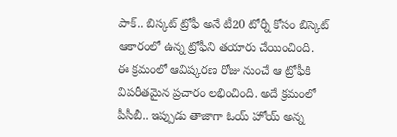పాక్.. బిస్కట్ ట్రోఫీ అనే టీ20 టోర్నీ కోసం బిస్కెట్ ఆకారంలో ఉన్న ట్రోఫీని తయారు చేయించింది.
ఈ క్రమంలో ఆవిష్కరణ రోజు నుంచే ఆ ట్రోఫీకి విపరీతమైన ప్రచారం లభించింది. అదే క్రమంలో పీసీబీ.. ఇప్పుడు తాజాగా ఓయ్ హోయ్ అన్న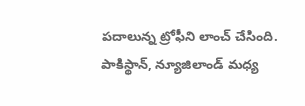పదాలున్న ట్రోఫీని లాంచ్ చేసింది. పాకిస్థాన్, న్యూజిలాండ్ మధ్య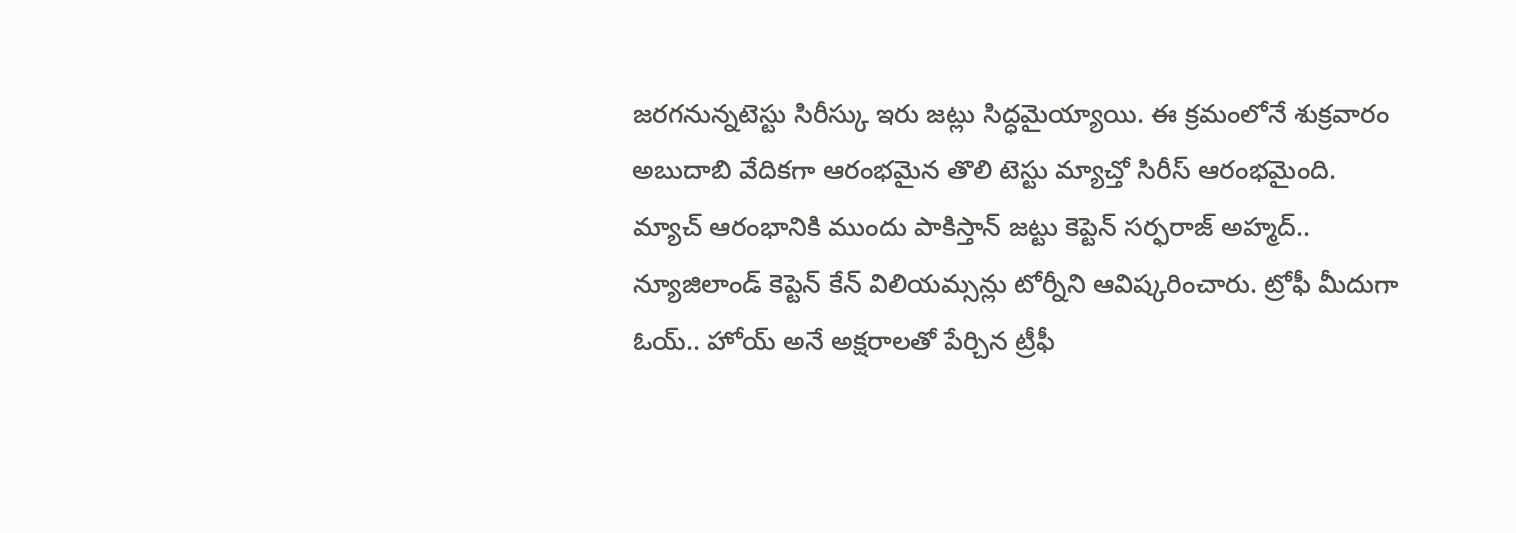జరగనున్నటెస్టు సిరీస్కు ఇరు జట్లు సిద్ధమైయ్యాయి. ఈ క్రమంలోనే శుక్రవారం అబుదాబి వేదికగా ఆరంభమైన తొలి టెస్టు మ్యాచ్తో సిరీస్ ఆరంభమైంది.
మ్యాచ్ ఆరంభానికి ముందు పాకిస్తాన్ జట్టు కెప్టెన్ సర్ఫరాజ్ అహ్మద్.. న్యూజిలాండ్ కెప్టెన్ కేన్ విలియమ్సన్లు టోర్నీని ఆవిష్కరించారు. ట్రోఫీ మీదుగా ఓయ్.. హోయ్ అనే అక్షరాలతో పేర్చిన ట్రీఫీ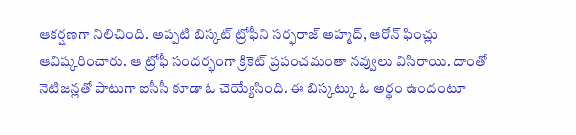ఆకర్షణగా నిలిచింది. అప్పటి బిస్కట్ ట్రోఫీని సర్ఫరాజ్ అహ్మద్, ఆరోన్ ఫించ్లు ఆవిష్కరించారు. ఆ ట్రోఫీ సందర్భంగా క్రికెట్ ప్రపంచమంతా నవ్వులు విసిరాయి. దాంతో నెటిజన్లతో పాటుగా ఐసీసీ కూడా ఓ చెయ్యేసింది. ఈ బిస్కట్కు ఓ అర్థం ఉందంటూ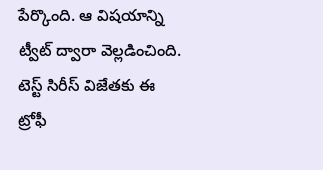పేర్కొంది. ఆ విషయాన్ని ట్వీట్ ద్వారా వెల్లడించింది.
టెస్ట్ సిరీస్ విజేతకు ఈ ట్రోఫీ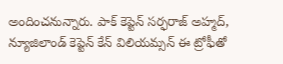అందించనున్నారు. పాక్ కెప్టెన్ సర్ఫరాజ్ అహ్మద్, న్యూజిలాండ్ కెప్టెన్ కేన్ విలియమ్సన్ ఈ ట్రోఫీతో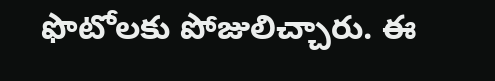ఫొటోలకు పోజులిచ్చారు. ఈ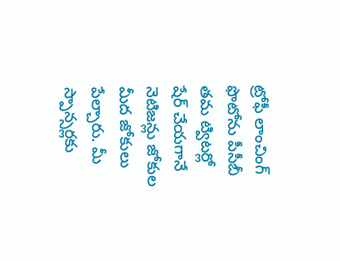ట్రోఫీ లాంచింగ్ ఫొటోను పీసీబీ తమ ట్విటర్లో షేర్ చేయగానే నెటిజన్లు జోకుల మీద జోకులు పేల్చారు. మీ స్పాన్సర్లకు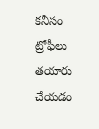కనీసం ట్రోఫీలు తయారు చేయడం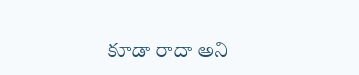కూడా రాదా అని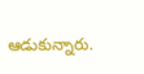ఆడుకున్నారు.